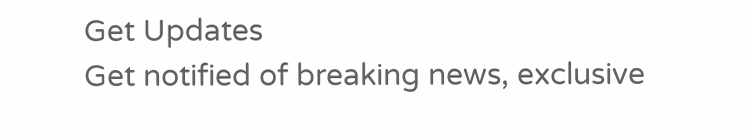Get Updates
Get notified of breaking news, exclusive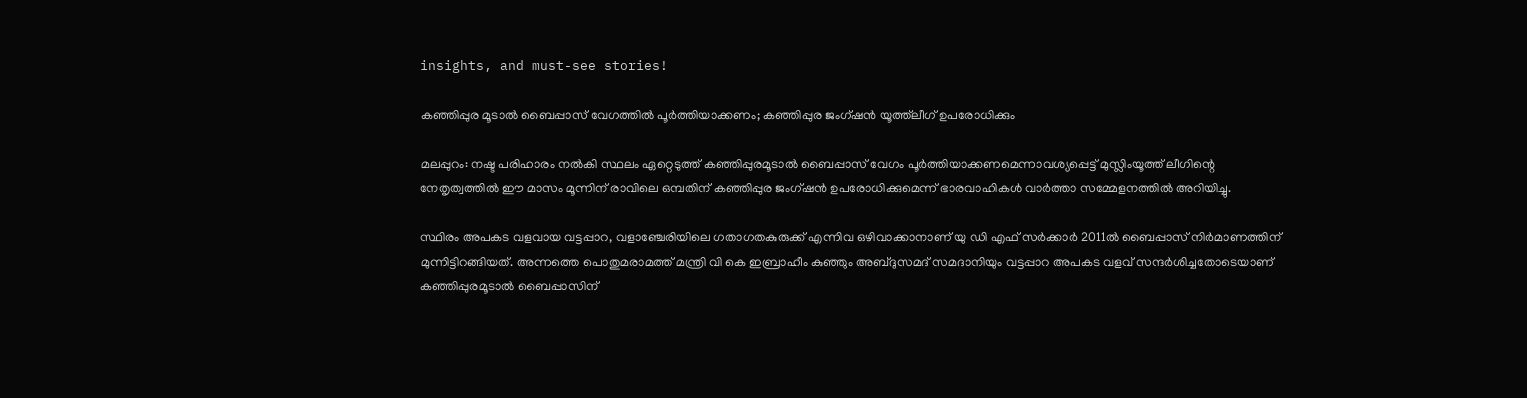insights, and must-see stories!

കഞ്ഞിപ്പുര മൂടാല്‍ ബൈപ്പാസ് വേഗത്തില്‍ പൂര്‍ത്തിയാക്കണം; കഞ്ഞിപ്പുര ജംഗ്ഷന്‍ യൂത്ത്‌ലീഗ് ഉപരോധിക്കും

മലപ്പുറം: നഷ്ട പരിഹാരം നല്‍കി സ്ഥലം ഏറ്റെടുത്ത് കഞ്ഞിപ്പുരമൂടാല്‍ ബൈപ്പാസ് വേഗം പൂര്‍ത്തിയാക്കണമെന്നാവശ്യപ്പെട്ട് മുസ്ലിംയൂത്ത് ലീഗിന്റെ നേതൃത്വത്തില്‍ ഈ മാസം മൂന്നിന് രാവിലെ ഒമ്പതിന് കഞ്ഞിപ്പുര ജംഗ്ഷന്‍ ഉപരോധിക്കുമെന്ന് ഭാരവാഹികള്‍ വാര്‍ത്താ സമ്മേളനത്തില്‍ അറിയിച്ചു.

സ്ഥിരം അപകട വളവായ വട്ടപ്പാറ, വളാഞ്ചേരിയിലെ ഗതാഗതകുരുക്ക് എന്നിവ ഒഴിവാക്കാനാണ് യു ഡി എഫ് സര്‍ക്കാര്‍ 2011ല്‍ ബൈപ്പാസ് നിര്‍മാണത്തിന് മുന്നിട്ടിറങ്ങിയത്. അന്നത്തെ പൊതുമരാമത്ത് മന്ത്രി വി കെ ഇബ്രാഹീം കുഞ്ഞും അബ്ദുസമദ് സമദാനിയും വട്ടപ്പാറ അപകട വളവ് സന്ദര്‍ശിച്ചതോടെയാണ് കഞ്ഞിപ്പുരമൂടാല്‍ ബൈപ്പാസിന്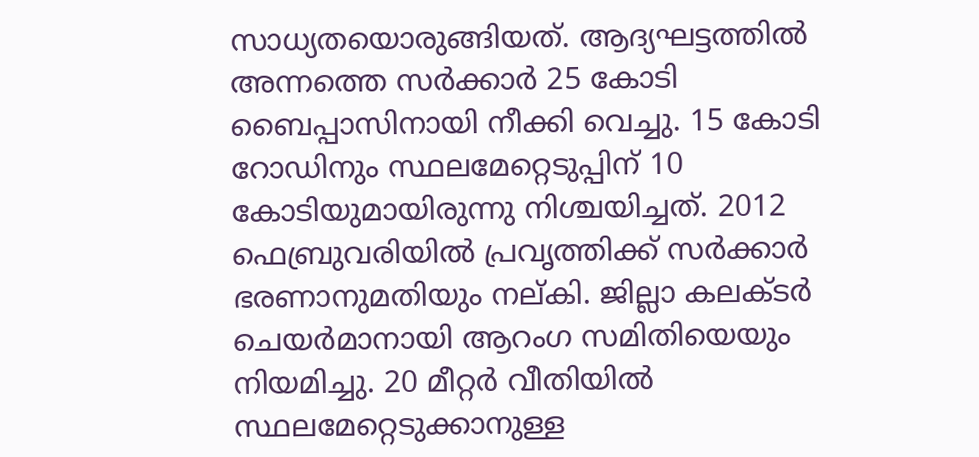സാധ്യതയൊരുങ്ങിയത്. ആദ്യഘട്ടത്തില്‍ അന്നത്തെ സര്‍ക്കാര്‍ 25 കോടി ബൈപ്പാസിനായി നീക്കി വെച്ചു. 15 കോടി റോഡിനും സ്ഥലമേറ്റെടുപ്പിന് 10 കോടിയുമായിരുന്നു നിശ്ചയിച്ചത്. 2012 ഫെബ്രുവരിയില്‍ പ്രവൃത്തിക്ക് സര്‍ക്കാര്‍ ഭരണാനുമതിയും നല്കി. ജില്ലാ കലക്ടര്‍ ചെയര്‍മാനായി ആറംഗ സമിതിയെയും നിയമിച്ചു. 20 മീറ്റര്‍ വീതിയില്‍ സ്ഥലമേറ്റെടുക്കാനുള്ള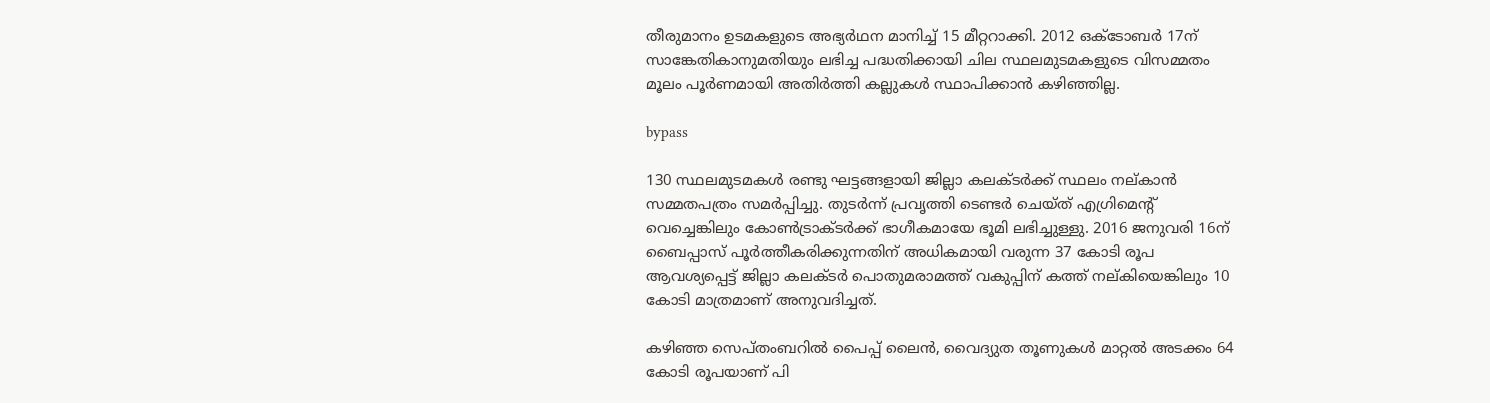തീരുമാനം ഉടമകളുടെ അഭ്യര്‍ഥന മാനിച്ച് 15 മീറ്ററാക്കി. 2012 ഒക്ടോബര്‍ 17ന് സാങ്കേതികാനുമതിയും ലഭിച്ച പദ്ധതിക്കായി ചില സ്ഥലമുടമകളുടെ വിസമ്മതം മൂലം പൂര്‍ണമായി അതിര്‍ത്തി കല്ലുകള്‍ സ്ഥാപിക്കാന്‍ കഴിഞ്ഞില്ല.

bypass

130 സ്ഥലമുടമകള്‍ രണ്ടു ഘട്ടങ്ങളായി ജില്ലാ കലക്ടര്‍ക്ക് സ്ഥലം നല്കാന്‍ സമ്മതപത്രം സമര്‍പ്പിച്ചു. തുടര്‍ന്ന് പ്രവൃത്തി ടെണ്ടര്‍ ചെയ്ത് എഗ്രിമെന്റ് വെച്ചെങ്കിലും കോണ്‍ട്രാക്ടര്‍ക്ക് ഭാഗീകമായേ ഭൂമി ലഭിച്ചുള്ളു. 2016 ജനുവരി 16ന് ബൈപ്പാസ് പൂര്‍ത്തീകരിക്കുന്നതിന് അധികമായി വരുന്ന 37 കോടി രൂപ ആവശ്യപ്പെട്ട് ജില്ലാ കലക്ടര്‍ പൊതുമരാമത്ത് വകുപ്പിന് കത്ത് നല്കിയെങ്കിലും 10 കോടി മാത്രമാണ് അനുവദിച്ചത്.

കഴിഞ്ഞ സെപ്തംബറില്‍ പൈപ്പ് ലൈന്‍, വൈദ്യുത തൂണുകള്‍ മാറ്റല്‍ അടക്കം 64 കോടി രൂപയാണ് പി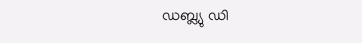ഡബ്ല്യു ഡി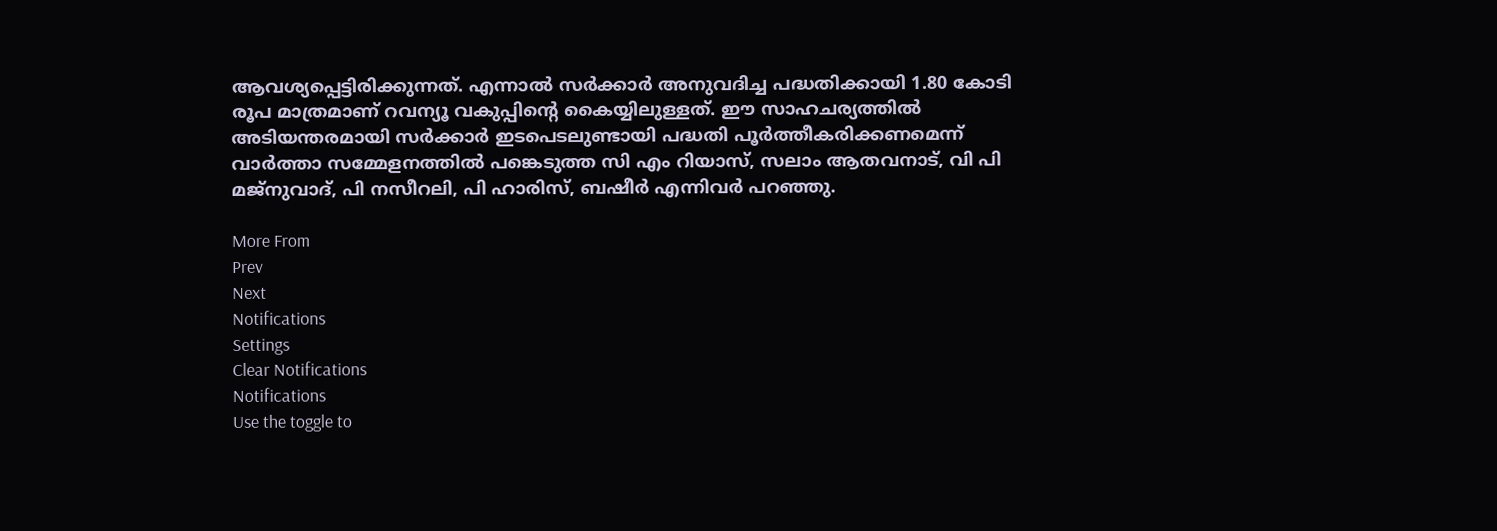ആവശ്യപ്പെട്ടിരിക്കുന്നത്. എന്നാല്‍ സര്‍ക്കാര്‍ അനുവദിച്ച പദ്ധതിക്കായി 1.80 കോടി രൂപ മാത്രമാണ് റവന്യൂ വകുപ്പിന്റെ കൈയ്യിലുള്ളത്. ഈ സാഹചര്യത്തില്‍ അടിയന്തരമായി സര്‍ക്കാര്‍ ഇടപെടലുണ്ടായി പദ്ധതി പൂര്‍ത്തീകരിക്കണമെന്ന് വാര്‍ത്താ സമ്മേളനത്തില്‍ പങ്കെടുത്ത സി എം റിയാസ്, സലാം ആതവനാട്, വി പി മജ്‌നുവാദ്, പി നസീറലി, പി ഹാരിസ്, ബഷീര്‍ എന്നിവര്‍ പറഞ്ഞു.

More From
Prev
Next
Notifications
Settings
Clear Notifications
Notifications
Use the toggle to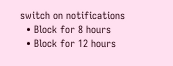switch on notifications
  • Block for 8 hours
  • Block for 12 hours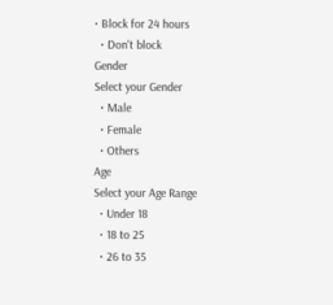• Block for 24 hours
  • Don't block
Gender
Select your Gender
  • Male
  • Female
  • Others
Age
Select your Age Range
  • Under 18
  • 18 to 25
  • 26 to 35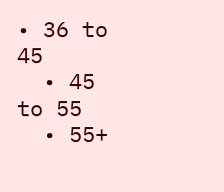• 36 to 45
  • 45 to 55
  • 55+